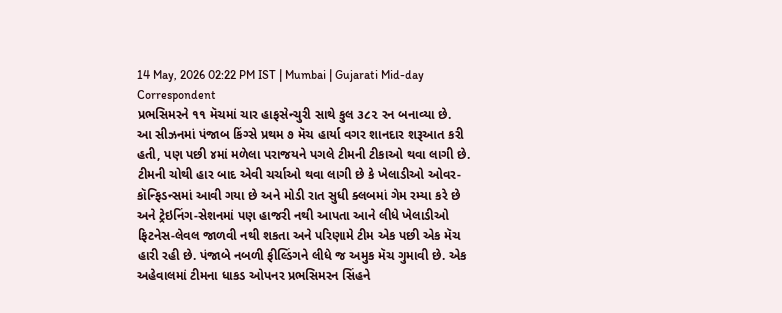14 May, 2026 02:22 PM IST | Mumbai | Gujarati Mid-day Correspondent
પ્રભસિમરને ૧૧ મૅચમાં ચાર હાફસેન્ચુરી સાથે કુલ ૩૮૨ રન બનાવ્યા છે.
આ સીઝનમાં પંજાબ કિંગ્સે પ્રથમ ૭ મૅચ હાર્યા વગર શાનદાર શરૂઆત કરી હતી, પણ પછી ૪માં મળેલા પરાજયને પગલે ટીમની ટીકાઓ થવા લાગી છે. ટીમની ચોથી હાર બાદ એવી ચર્ચાઓ થવા લાગી છે કે ખેલાડીઓ ઓવર-કૉન્ફિડન્સમાં આવી ગયા છે અને મોડી રાત સુધી ક્લબમાં ગેમ રમ્યા કરે છે અને ટ્રેઇનિંગ-સેશનમાં પણ હાજરી નથી આપતા આને લીધે ખેલાડીઓ ફિટનેસ-લેવલ જાળવી નથી શકતા અને પરિણામે ટીમ એક પછી એક મૅચ હારી રહી છે. પંજાબે નબળી ફીલ્ડિંગને લીધે જ અમુક મૅચ ગુમાવી છે. એક અહેવાલમાં ટીમના ધાકડ ઓપનર પ્રભસિમરન સિંહને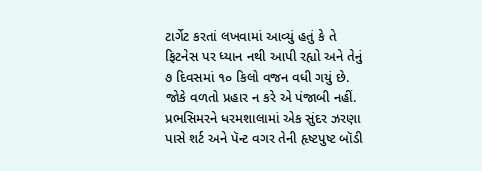ટાર્ગેટ કરતાં લખવામાં આવ્યું હતું કે તે ફિટનેસ પર ધ્યાન નથી આપી રહ્યો અને તેનું ૭ દિવસમાં ૧૦ કિલો વજન વધી ગયું છે. જોકે વળતો પ્રહાર ન કરે એ પંજાબી નહીં. પ્રભસિમરને ધરમશાલામાં એક સુંદર ઝરણા પાસે શર્ટ અને પૅન્ટ વગર તેની હૃષ્ટપુષ્ટ બૉડી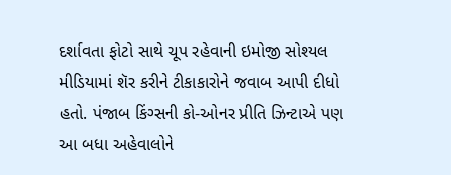દર્શાવતા ફોટો સાથે ચૂપ રહેવાની ઇમોજી સોશ્યલ મીડિયામાં શૅર કરીને ટીકાકારોને જવાબ આપી દીધો હતો. પંજાબ કિંગ્સની કો-ઓનર પ્રીતિ ઝિન્ટાએ પણ આ બધા અહેવાલોને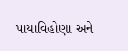પાયાવિહોણા અને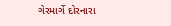ગેરમાર્ગે દોરનારા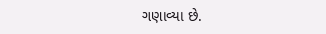ગણાવ્યા છે.